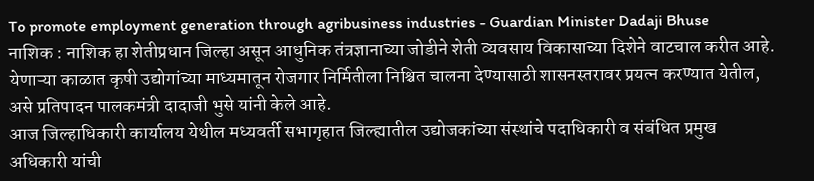To promote employment generation through agribusiness industries - Guardian Minister Dadaji Bhuse
नाशिक : नाशिक हा शेतीप्रधान जिल्हा असून आधुनिक तंत्रज्ञानाच्या जोडीने शेती व्यवसाय विकासाच्या दिशेने वाटचाल करीत आहे. येणाऱ्या काळात कृषी उद्योगांच्या माध्यमातून रोजगार निर्मितीला निश्चित चालना देण्यासाठी शासनस्तरावर प्रयत्न करण्यात येतील, असे प्रतिपादन पालकमंत्री दादाजी भुसे यांनी केले आहे.
आज जिल्हाधिकारी कार्यालय येथील मध्यवर्ती सभागृहात जिल्ह्यातील उद्योजकांच्या संस्थांचे पदाधिकारी व संबंधित प्रमुख अधिकारी यांची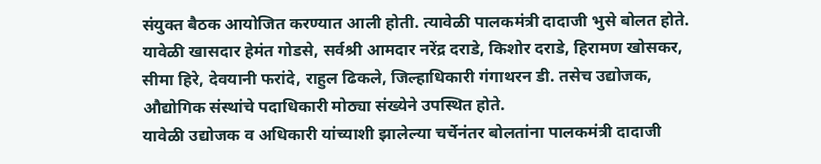संयुक्त बैठक आयोजित करण्यात आली होती. त्यावेळी पालकमंत्री दादाजी भुसे बोलत होते. यावेळी खासदार हेमंत गोडसे, सर्वश्री आमदार नरेंद्र दराडे, किशोर दराडे, हिरामण खोसकर, सीमा हिरे, देवयानी फरांदे, राहुल ढिकले, जिल्हाधिकारी गंगाथरन डी. तसेच उद्योजक, औद्योगिक संस्थांचे पदाधिकारी मोठ्या संख्येने उपस्थित होते.
यावेळी उद्योजक व अधिकारी यांच्याशी झालेल्या चर्चेनंतर बोलतांना पालकमंत्री दादाजी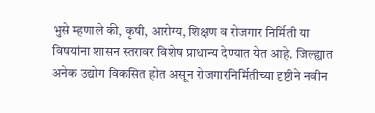भुसे म्हणाले की, कृषी, आरोग्य, शिक्षण व रोजगार निर्मिती या विषयांना शासन स्तरावर विशेष प्राधान्य देण्यात येत आहे. जिल्ह्यात अनेक उद्योग विकसित होत असून रोजगारनिर्मितीच्या दृष्टीने नवीन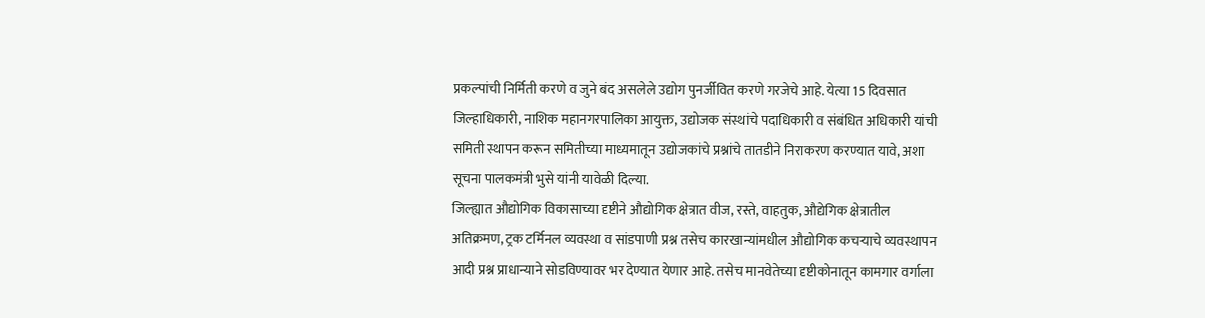प्रकल्पांची निर्मिती करणे व जुने बंद असलेले उद्योग पुनर्जीवित करणे गरजेचे आहे. येत्या 15 दिवसात जिल्हाधिकारी, नाशिक महानगरपालिका आयुक्त, उद्योजक संस्थांचे पदाधिकारी व संबंधित अधिकारी यांची समिती स्थापन करून समितीच्या माध्यमातून उद्योजकांचे प्रश्नांचे तातडीने निराकरण करण्यात यावे, अशा सूचना पालकमंत्री भुसे यांनी यावेळी दिल्या.
जिल्ह्यात औद्योगिक विकासाच्या दृष्टीने औद्योगिक क्षेत्रात वीज, रस्ते, वाहतुक, औद्येगिक क्षेत्रातील अतिक्रमण, ट्रक टर्मिनल व्यवस्था व सांडपाणी प्रश्न तसेच कारखान्यांमधील औद्योगिक कचऱ्याचे व्यवस्थापन आदी प्रश्न प्राधान्याने सोडविण्यावर भर देण्यात येणार आहे. तसेच मानवेतेच्या दृष्टीकोनातून कामगार वर्गाला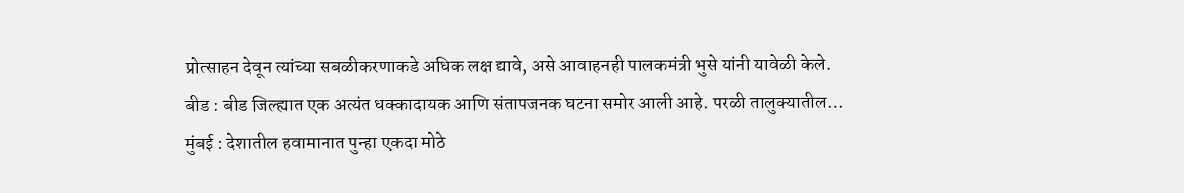प्रोत्साहन देवून त्यांच्या सबळीकरणाकडे अधिक लक्ष द्यावे, असे आवाहनही पालकमंत्री भुसे यांनी यावेळी केले.
बीड : बीड जिल्ह्यात एक अत्यंत धक्कादायक आणि संतापजनक घटना समोर आली आहे. परळी तालुक्यातील…
मुंबई : देशातील हवामानात पुन्हा एकदा मोठे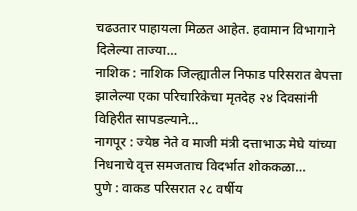चढउतार पाहायला मिळत आहेत. हवामान विभागाने दिलेल्या ताज्या…
नाशिक : नाशिक जिल्ह्यातील निफाड परिसरात बेपत्ता झालेल्या एका परिचारिकेचा मृतदेह २४ दिवसांनी विहिरीत सापडल्याने…
नागपूर : ज्येष्ठ नेते व माजी मंत्री दत्ताभाऊ मेघे यांच्या निधनाचे वृत्त समजताच विदर्भात शोककळा…
पुणे : वाकड परिसरात २८ वर्षीय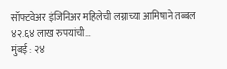सॉफ्टवेअर इंजिनिअर महिलेची लग्नाच्या आमिषाने तब्बल ४२.६४ लाख रुपयांची…
मुंबई : २४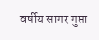वर्षीय सागर गुप्ता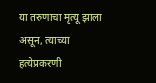या तरुणाचा मृत्यू झाला असून, त्याच्या हत्येप्रकरणी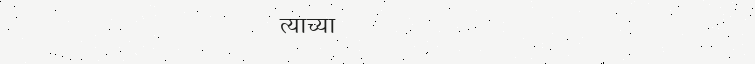त्याच्या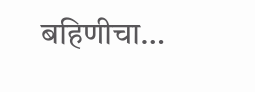बहिणीचा…